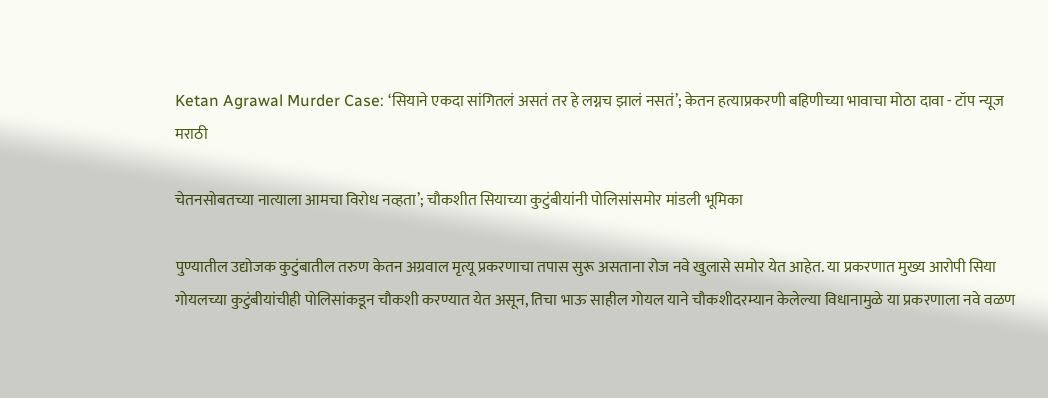Ketan Agrawal Murder Case: ‘सियाने एकदा सांगितलं असतं तर हे लग्नच झालं नसतं’; केतन हत्याप्रकरणी बहिणीच्या भावाचा मोठा दावा - टॉप न्यूज मराठी

चेतनसोबतच्या नात्याला आमचा विरोध नव्हता’; चौकशीत सियाच्या कुटुंबीयांनी पोलिसांसमोर मांडली भूमिका

पुण्यातील उद्योजक कुटुंबातील तरुण केतन अग्रवाल मृत्यू प्रकरणाचा तपास सुरू असताना रोज नवे खुलासे समोर येत आहेत. या प्रकरणात मुख्य आरोपी सिया गोयलच्या कुटुंबीयांचीही पोलिसांकडून चौकशी करण्यात येत असून, तिचा भाऊ साहील गोयल याने चौकशीदरम्यान केलेल्या विधानामुळे या प्रकरणाला नवे वळण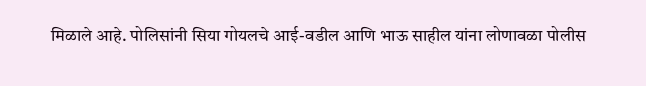मिळाले आहे. पोलिसांनी सिया गोयलचे आई-वडील आणि भाऊ साहील यांना लोणावळा पोलीस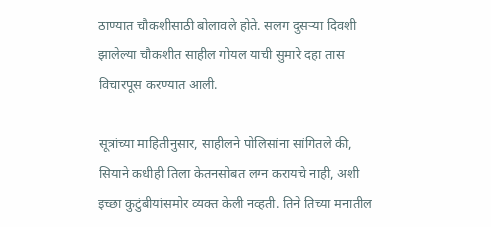ठाण्यात चौकशीसाठी बोलावले होते. सलग दुसऱ्या दिवशी झालेल्या चौकशीत साहील गोयल याची सुमारे दहा तास विचारपूस करण्यात आली.

सूत्रांच्या माहितीनुसार, साहीलने पोलिसांना सांगितले की, सियाने कधीही तिला केतनसोबत लग्न करायचे नाही, अशी इच्छा कुटुंबीयांसमोर व्यक्त केली नव्हती. तिने तिच्या मनातील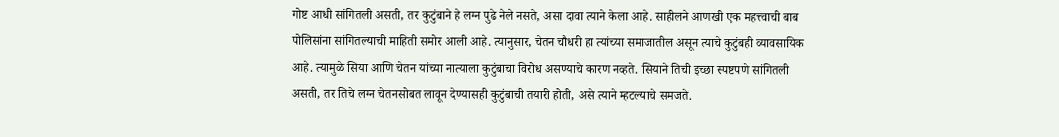गोष्ट आधी सांगितली असती, तर कुटुंबाने हे लग्न पुढे नेले नसते, असा दावा त्याने केला आहे. साहीलने आणखी एक महत्त्वाची बाब पोलिसांना सांगितल्याची माहिती समोर आली आहे. त्यानुसार, चेतन चौधरी हा त्यांच्या समाजातील असून त्याचे कुटुंबही व्यावसायिक आहे. त्यामुळे सिया आणि चेतन यांच्या नात्याला कुटुंबाचा विरोध असण्याचे कारण नव्हते. सियाने तिची इच्छा स्पष्टपणे सांगितली असती, तर तिचे लग्न चेतनसोबत लावून देण्यासही कुटुंबाची तयारी होती, असे त्याने म्हटल्याचे समजते.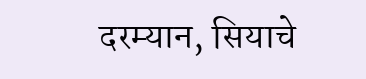दरम्यान, सियाचे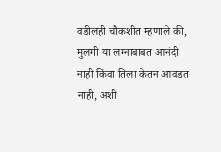वडीलही चौकशीत म्हणाले की, मुलगी या लग्नाबाबत आनंदी नाही किंवा तिला केतन आवडत नाही, अशी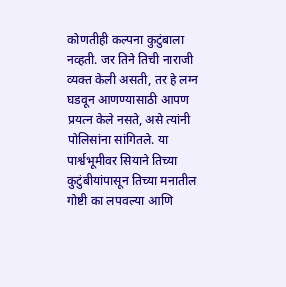कोणतीही कल्पना कुटुंबाला नव्हती. जर तिने तिची नाराजी व्यक्त केली असती, तर हे लग्न घडवून आणण्यासाठी आपण प्रयत्न केले नसते, असे त्यांनी पोलिसांना सांगितले. या पार्श्वभूमीवर सियाने तिच्या कुटुंबीयांपासून तिच्या मनातील गोष्टी का लपवल्या आणि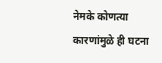नेमके कोणत्या कारणांमुळे ही घटना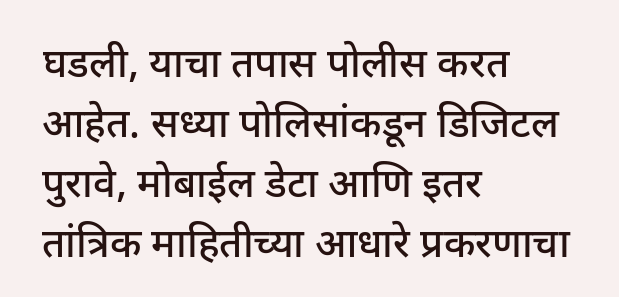घडली, याचा तपास पोलीस करत आहेत. सध्या पोलिसांकडून डिजिटल पुरावे, मोबाईल डेटा आणि इतर तांत्रिक माहितीच्या आधारे प्रकरणाचा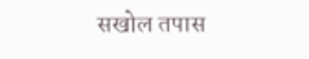सखोल तपास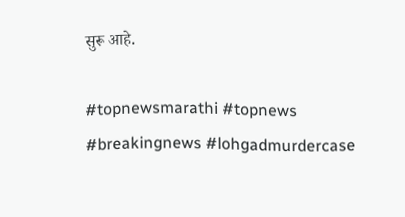सुरू आहे.

#topnewsmarathi #topnews #breakingnews #lohgadmurdercase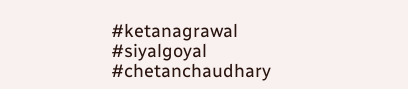#ketanagrawal #siyalgoyal #chetanchaudhary